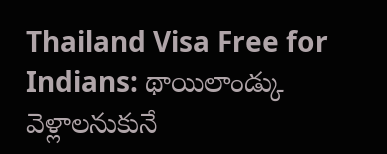Thailand Visa Free for Indians: థాయిలాండ్కు వెళ్లాలనుకునే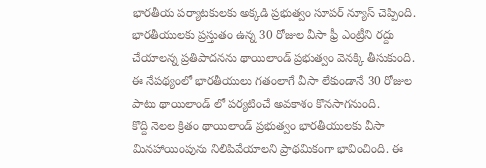భారతీయ పర్యాటకులకు అక్కడి ప్రభుత్వం సూపర్ న్యూస్ చెప్పింది. భారతీయులకు ప్రస్తుతం ఉన్న 30 రోజుల వీసా ఫ్రీ ఎంట్రీని రద్దు చేయాలన్న ప్రతిపాదనను థాయిలాండ్ ప్రభుత్వం వెనక్కి తీసుకుంది. ఈ నేపథ్యంలో భారతీయులు గతంలాగే వీసా లేకుండానే 30 రోజుల పాటు థాయిలాండ్ లో పర్యటించే అవకాశం కొనసాగనుంది.
కొద్ది నెలల క్రితం థాయిలాండ్ ప్రభుత్వం భారతీయులకు వీసా మినహాయింపును నిలిపివేయాలని ప్రాథమికంగా భావించింది. ఈ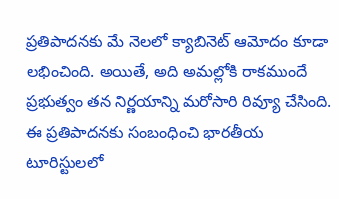ప్రతిపాదనకు మే నెలలో క్యాబినెట్ ఆమోదం కూడా లభించింది. అయితే, అది అమల్లోకి రాకముందే ప్రభుత్వం తన నిర్ణయాన్ని మరోసారి రివ్యూ చేసింది. ఈ ప్రతిపాదనకు సంబంధించి భారతీయ టూరిస్టులలో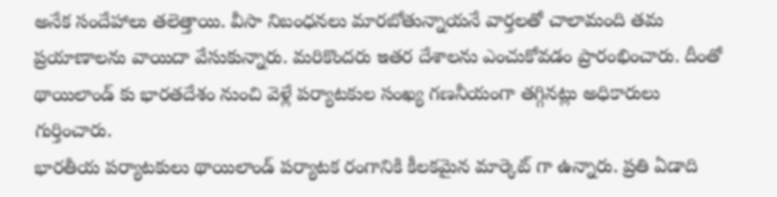అనేక సందేహాలు తలెత్తాయి. వీసా నిబంధనలు మారబోతున్నాయనే వార్తలతో చాలామంది తమ ప్రయాణాలను వాయిదా వేసుకున్నారు. మరికొందరు ఇతర దేశాలను ఎంచుకోవడం ప్రారంభించారు. దీంతో థాయిలాండ్ కు భారతదేశం నుంచి వెళ్లే పర్యాటకుల సంఖ్య గణనీయంగా తగ్గినట్లు అధికారులు గుర్తించారు.
భారతీయ పర్యాటకులు థాయిలాండ్ పర్యాటక రంగానికి కీలకమైన మార్కెట్ గా ఉన్నారు. ప్రతి ఏడాది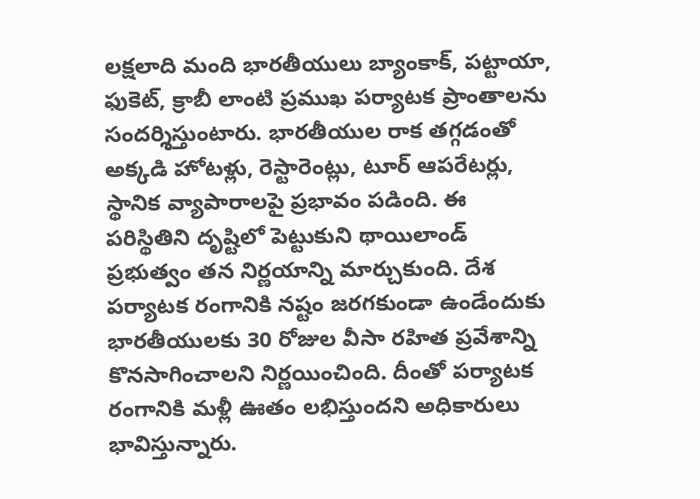లక్షలాది మంది భారతీయులు బ్యాంకాక్, పట్టాయా, ఫుకెట్, క్రాబీ లాంటి ప్రముఖ పర్యాటక ప్రాంతాలను సందర్శిస్తుంటారు. భారతీయుల రాక తగ్గడంతో అక్కడి హోటళ్లు, రెస్టారెంట్లు, టూర్ ఆపరేటర్లు, స్థానిక వ్యాపారాలపై ప్రభావం పడింది. ఈ పరిస్థితిని దృష్టిలో పెట్టుకుని థాయిలాండ్ ప్రభుత్వం తన నిర్ణయాన్ని మార్చుకుంది. దేశ పర్యాటక రంగానికి నష్టం జరగకుండా ఉండేందుకు భారతీయులకు 30 రోజుల వీసా రహిత ప్రవేశాన్ని కొనసాగించాలని నిర్ణయించింది. దీంతో పర్యాటక రంగానికి మళ్లీ ఊతం లభిస్తుందని అధికారులు భావిస్తున్నారు.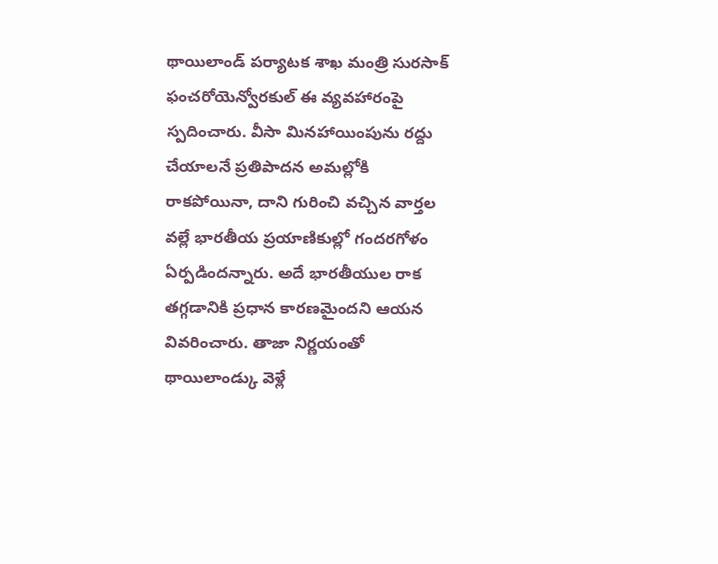థాయిలాండ్ పర్యాటక శాఖ మంత్రి సురసాక్ ఫంచరోయెన్వోరకుల్ ఈ వ్యవహారంపై స్పదించారు. వీసా మినహాయింపును రద్దు చేయాలనే ప్రతిపాదన అమల్లోకి రాకపోయినా, దాని గురించి వచ్చిన వార్తల వల్లే భారతీయ ప్రయాణికుల్లో గందరగోళం ఏర్పడిందన్నారు. అదే భారతీయుల రాక తగ్గడానికి ప్రధాన కారణమైందని ఆయన వివరించారు. తాజా నిర్ణయంతో థాయిలాండ్కు వెళ్లే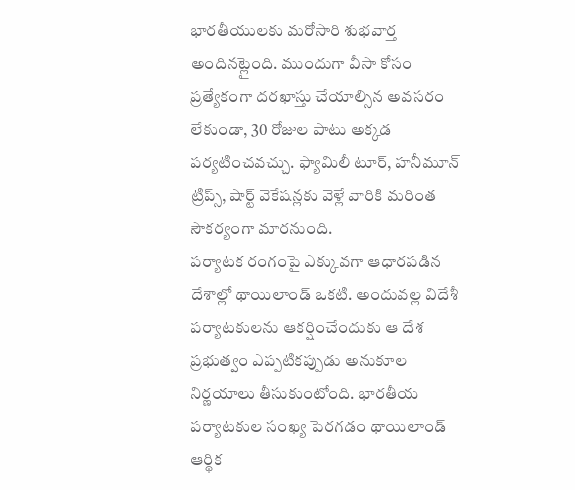భారతీయులకు మరోసారి శుభవార్త అందినట్లైంది. ముందుగా వీసా కోసం ప్రత్యేకంగా దరఖాస్తు చేయాల్సిన అవసరం లేకుండా, 30 రోజుల పాటు అక్కడ పర్యటించవచ్చు. ఫ్యామిలీ టూర్, హనీమూన్ ట్రిప్స్, షార్ట్ వెకేషన్లకు వెళ్లే వారికి మరింత సౌకర్యంగా మారనుంది.
పర్యాటక రంగంపై ఎక్కువగా ఆధారపడిన దేశాల్లో థాయిలాండ్ ఒకటి. అందువల్ల విదేశీ పర్యాటకులను ఆకర్షించేందుకు ఆ దేశ ప్రభుత్వం ఎప్పటికప్పుడు అనుకూల నిర్ణయాలు తీసుకుంటోంది. భారతీయ పర్యాటకుల సంఖ్య పెరగడం థాయిలాండ్ ఆర్థిక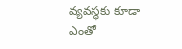వ్యవస్థకు కూడా ఎంతో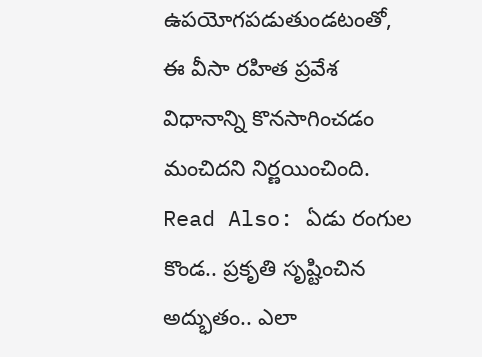ఉపయోగపడుతుండటంతో, ఈ వీసా రహిత ప్రవేశ విధానాన్ని కొనసాగించడం మంచిదని నిర్ణయించింది.
Read Also: ఏడు రంగుల కొండ.. ప్రకృతి సృష్టించిన అద్భుతం.. ఎలా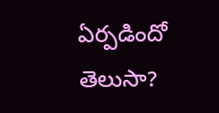ఏర్పడిందో తెలుసా?